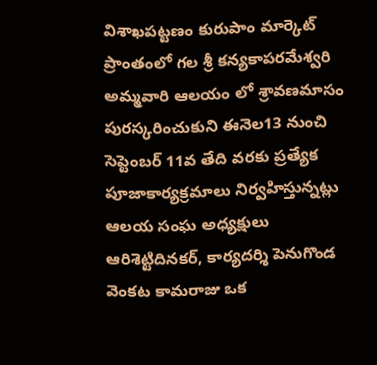విశాఖపట్టణం కురుపాం మార్కెట్ ప్రాంతంలో గల శ్రీ కన్యకాపరమేశ్వరి అమ్మవారి ఆలయం లో శ్రావణమాసం పురస్కరించుకుని ఈనెల13 నుంచి సెప్టెంబర్ 11వ తేది వరకు ప్రత్యేక పూజాకార్యక్రమాలు నిర్వహిస్తున్నట్లు ఆలయ సంఘ అధ్యక్షులు ఆరిశెట్టిదినకర్, కార్యదర్శి పెనుగొండ వెంకట కామరాజు ఒక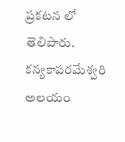ప్రకటన లో తెలిపారు.
కన్యకాపరమేశ్వరి అలయం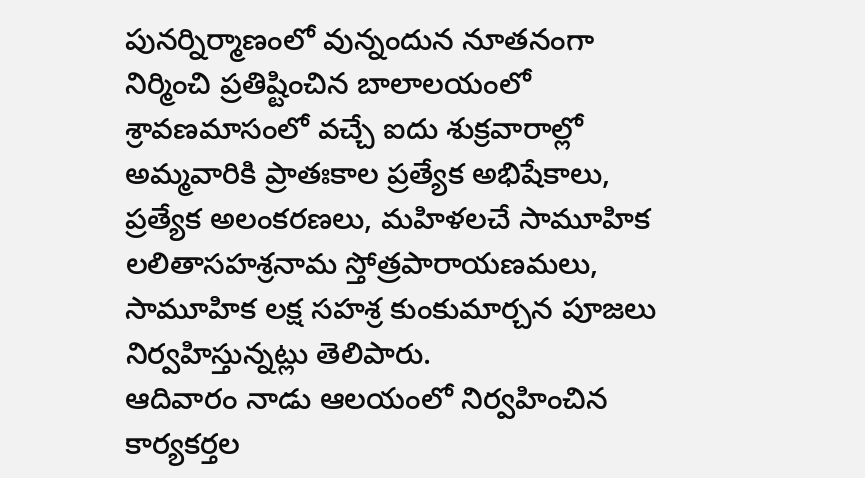పునర్నిర్మాణంలో వున్నందున నూతనంగా నిర్మించి ప్రతిష్టించిన బాలాలయంలో శ్రావణమాసంలో వచ్చే ఐదు శుక్రవారాల్లో అమ్మవారికి ప్రాతఃకాల ప్రత్యేక అభిషేకాలు, ప్రత్యేక అలంకరణలు, మహిళలచే సామూహిక లలితాసహశ్రనామ స్తోత్రపారాయణమలు, సామూహిక లక్ష సహశ్ర కుంకుమార్చన పూజలు నిర్వహిస్తున్నట్లు తెలిపారు.
ఆదివారం నాడు ఆలయంలో నిర్వహించిన కార్యకర్తల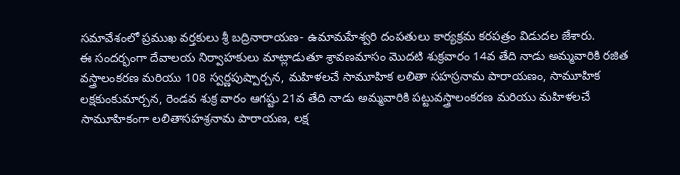సమావేశంలో ప్రముఖ వర్తకులు శ్రీ బద్రినారాయణ- ఉమామహేశ్వరి దంపతులు కార్యక్రమ కరపత్రం విడుదల జేశారు.
ఈ సందర్భంగా దేవాలయ నిర్వాహకులు మాట్లాడుతూ శ్రావణమాసం మొదటి శుక్రవారం 14వ తేది నాడు అమ్మవారికి రజిత వస్త్రాలంకరణ మరియు 108 స్వర్ణపుష్పార్చన, మహిళలచే సామూహిక లలితా సహస్రనామ పారాయణం, సామూహిక లక్షకుంకుమార్చన, రెండవ శుక్ర వారం ఆగష్టు 21వ తేది నాడు అమ్మవారికి పట్టువస్త్రాలంకరణ మరియు మహిళలచే సామూహికంగా లలితాసహశ్రనామ పారాయణ, లక్ష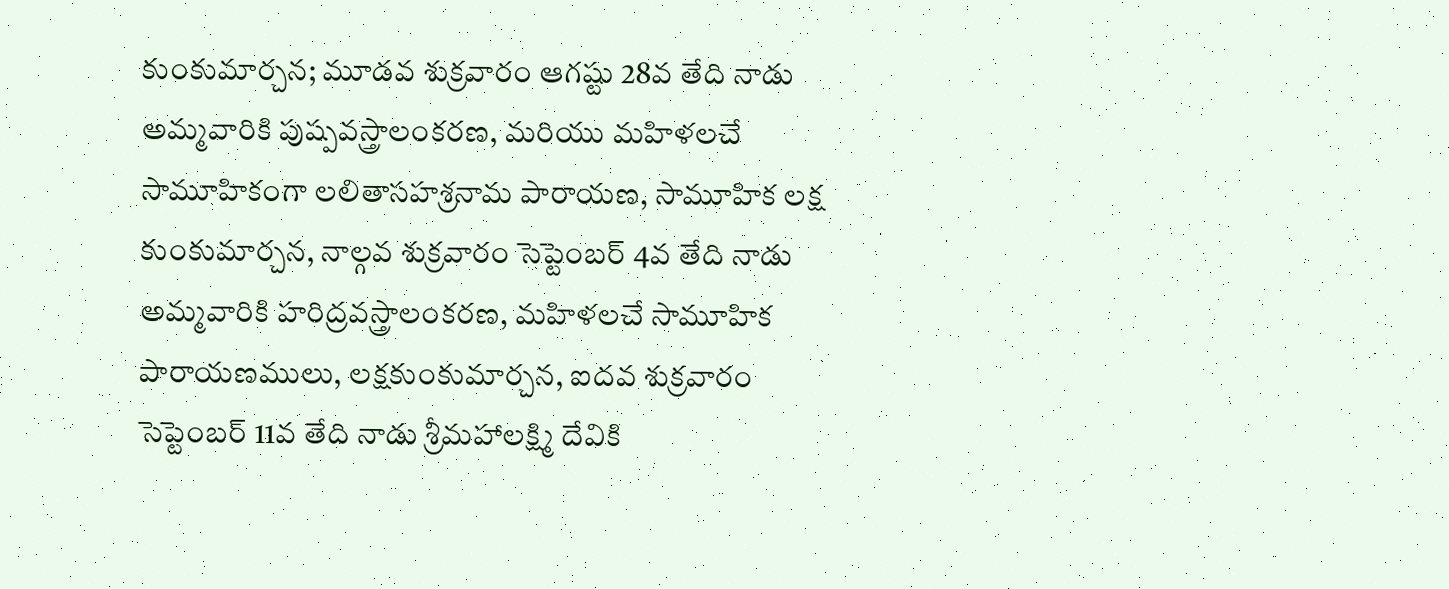కుంకుమార్చన; మూడవ శుక్రవారం ఆగష్టు 28వ తేది నాడు అమ్మవారికి పుష్పవస్త్రాలంకరణ, మరియు మహిళలచే సామూహికంగా లలితాసహశ్రనామ పారాయణ, సామూహిక లక్ష కుంకుమార్చన, నాల్గవ శుక్రవారం సెప్టెంబర్ 4వ తేది నాడు అమ్మవారికి హరిద్రవస్త్రాలంకరణ, మహిళలచే సామూహిక పారాయణములు, లక్షకుంకుమార్చన, ఐదవ శుక్రవారం సెప్టెంబర్ 11వ తేది నాడు శ్రీమహాలక్ష్మి దేవికి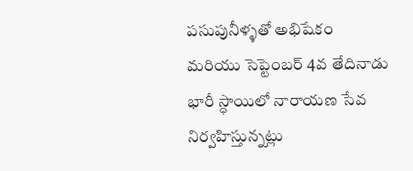పసుపునీళ్ళతో అభిషేకం మరియు సెప్టెంబర్ 4వ తేదినాడు భారీ స్ధాయిలో నారాయణ సేవ నిర్వహిస్తున్నట్లు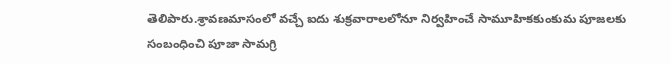తెలిపారు.శ్రావణమాసంలో వచ్చే ఐదు శుక్రవారాలలోనూ నిర్వహించే సామూహికకుంకుమ పూజలకు సంబంధించి పూజా సామగ్రి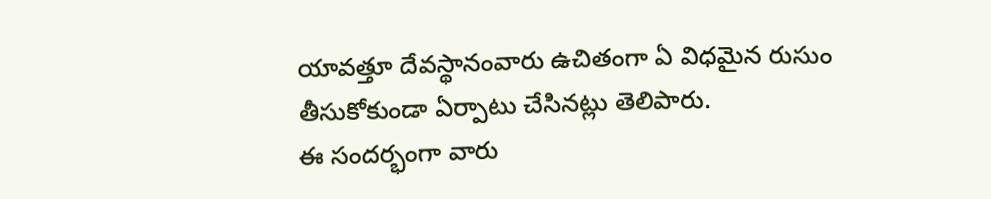యావత్తూ దేవస్థానంవారు ఉచితంగా ఏ విధమైన రుసుం తీసుకోకుండా ఏర్పాటు చేసినట్లు తెలిపారు.
ఈ సందర్భంగా వారు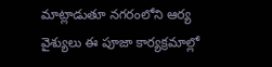మాట్లాడుతూ నగరంలోని ఆర్య వైశ్యులు ఈ పూజా కార్యక్రమాల్లో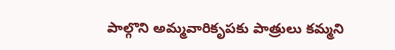పాల్గొని అమ్మవారికృపకు పాత్రులు కమ్మని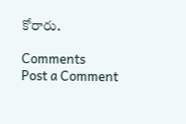కోరారు.

Comments
Post a Comment